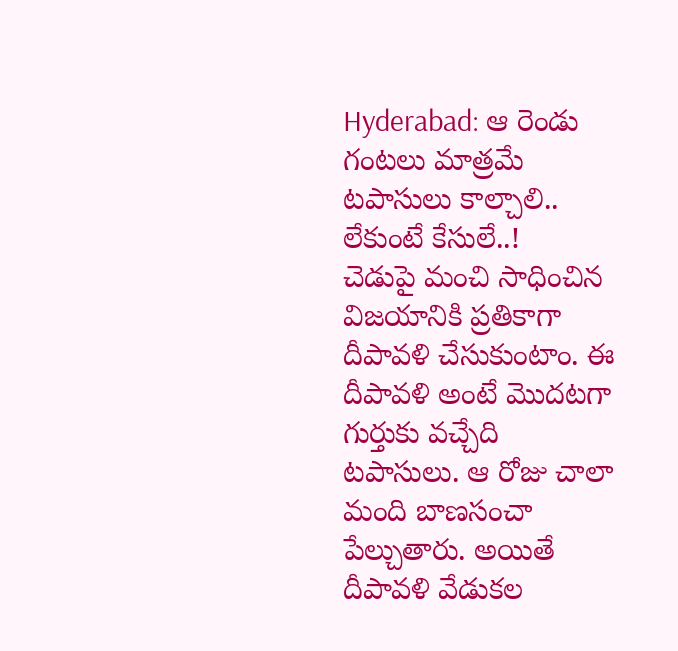Hyderabad: ఆ రెండు గంటలు మాత్రమే టపాసులు కాల్చాలి.. లేకుంటే కేసులే..!
చెడుపై మంచి సాధించిన విజయానికి ప్రతికాగా దీపావళి చేసుకుంటాం. ఈ దీపావళి అంటే మొదటగా గుర్తుకు వచ్చేది టపాసులు. ఆ రోజు చాలా మంది బాణసంచా పేల్చుతారు. అయితే దీపావళి వేడుకల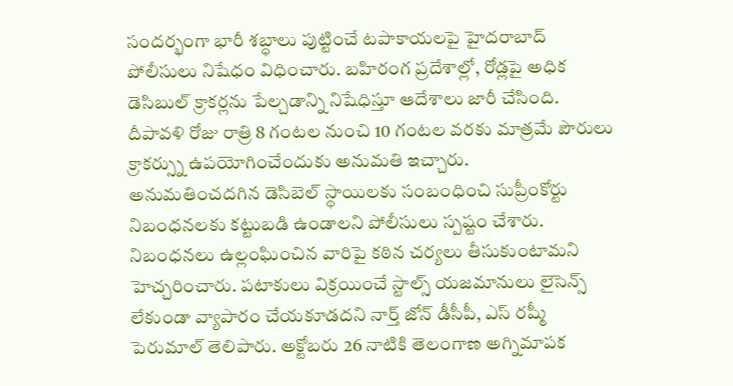సందర్భంగా భారీ శబ్ధాలు పుట్టించే టపాకాయలపై హైదరాబాద్ పోలీసులు నిషేధం విధించారు. బహిరంగ ప్రదేశాల్లో, రోడ్లపై అధిక డెసిబుల్ క్రాకర్లను పేల్చడాన్ని నిషేధిస్తూ ఆదేశాలు జారీ చేసింది. దీపావళి రోజు రాత్రి 8 గంటల నుంచి 10 గంటల వరకు మాత్రమే పౌరులు క్రాకర్స్ను ఉపయోగించేందుకు అనుమతి ఇచ్చారు.
అనుమతించదగిన డెసిబెల్ స్థాయిలకు సంబంధించి సుప్రీంకోర్టు నిబంధనలకు కట్టుబడి ఉండాలని పోలీసులు స్పష్టం చేశారు. నిబంధనలు ఉల్లంఘించిన వారిపై కఠిన చర్యలు తీసుకుంటామని హెచ్చరించారు. పటాకులు విక్రయించే స్టాల్స్ యజమానులు లైసెన్స్ లేకుండా వ్యాపారం చేయకూడదని నార్త్ జోన్ డీసీపీ, ఎస్ రష్మీ పెరుమాల్ తెలిపారు. అక్టోబరు 26 నాటికి తెలంగాణ అగ్నిమాపక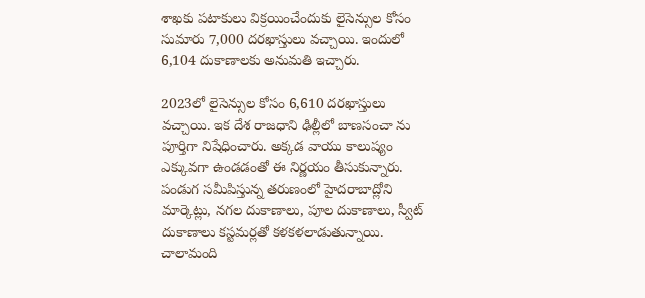శాఖకు పటాకులు విక్రయించేందుకు లైసెన్సుల కోసం సుమారు 7,000 దరఖాస్తులు వచ్చాయి. ఇందులో 6,104 దుకాణాలకు అనుమతి ఇచ్చారు.

2023లో లైసెన్సుల కోసం 6,610 దరఖాస్తులు వచ్చాయి. ఇక దేశ రాజధాని ఢిల్లీలో బాణసంచా ను పూర్తిగా నిషేధించారు. అక్కడ వాయు కాలుష్యం ఎక్కువగా ఉండడంతో ఈ నిర్ణయం తీసుకున్నారు. పండుగ సమీపిస్తున్న తరుణంలో హైదరాబాద్లోని మార్కెట్లు, నగల దుకాణాలు, పూల దుకాణాలు, స్వీట్ దుకాణాలు కస్టమర్లతో కళకళలాడుతున్నాయి. చాలామంది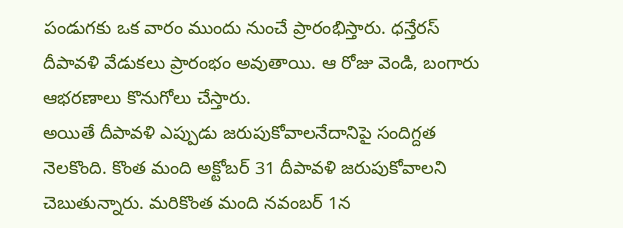పండుగకు ఒక వారం ముందు నుంచే ప్రారంభిస్తారు. ధన్తేరస్ దీపావళి వేడుకలు ప్రారంభం అవుతాయి. ఆ రోజు వెండి, బంగారు ఆభరణాలు కొనుగోలు చేస్తారు.
అయితే దీపావళి ఎప్పుడు జరుపుకోవాలనేదానిపై సందిగ్దత నెలకొంది. కొంత మంది అక్టోబర్ 31 దీపావళి జరుపుకోవాలని చెబుతున్నారు. మరికొంత మంది నవంబర్ 1న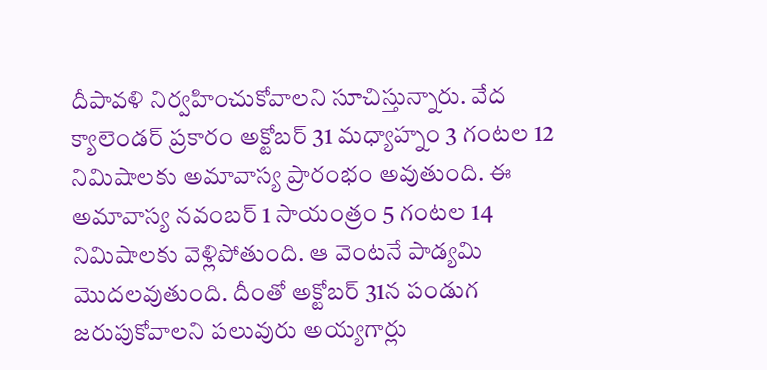దీపావళి నిర్వహించుకోవాలని సూచిస్తున్నారు. వేద క్యాలెండర్ ప్రకారం అక్టోబర్ 31 మధ్యాహ్నం 3 గంటల 12 నిమిషాలకు అమావాస్య ప్రారంభం అవుతుంది. ఈ అమావాస్య నవంబర్ 1 సాయంత్రం 5 గంటల 14 నిమిషాలకు వెళ్లిపోతుంది. ఆ వెంటనే పాడ్యమి మొదలవుతుంది. దీంతో అక్టోబర్ 31న పండుగ జరుపుకోవాలని పలువురు అయ్యగార్లు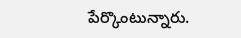పేర్కొంటున్నారు.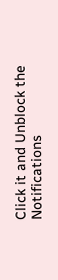Click it and Unblock the Notifications